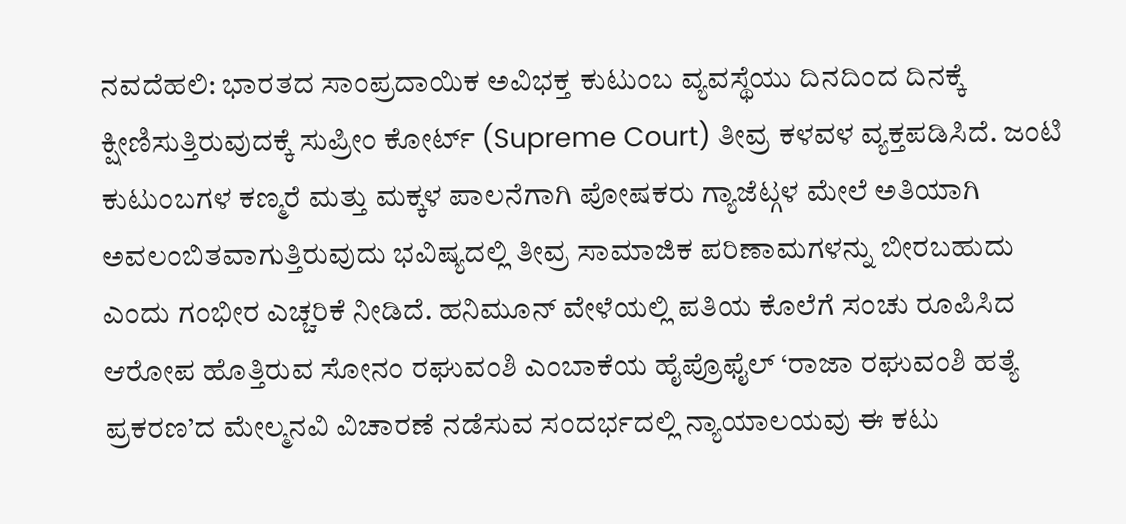ನವದೆಹಲಿ: ಭಾರತದ ಸಾಂಪ್ರದಾಯಿಕ ಅವಿಭಕ್ತ ಕುಟುಂಬ ವ್ಯವಸ್ಥೆಯು ದಿನದಿಂದ ದಿನಕ್ಕೆ ಕ್ಷೀಣಿಸುತ್ತಿರುವುದಕ್ಕೆ ಸುಪ್ರೀಂ ಕೋರ್ಟ್ (Supreme Court) ತೀವ್ರ ಕಳವಳ ವ್ಯಕ್ತಪಡಿಸಿದೆ. ಜಂಟಿ ಕುಟುಂಬಗಳ ಕಣ್ಮರೆ ಮತ್ತು ಮಕ್ಕಳ ಪಾಲನೆಗಾಗಿ ಪೋಷಕರು ಗ್ಯಾಜೆಟ್ಗಳ ಮೇಲೆ ಅತಿಯಾಗಿ ಅವಲಂಬಿತವಾಗುತ್ತಿರುವುದು ಭವಿಷ್ಯದಲ್ಲಿ ತೀವ್ರ ಸಾಮಾಜಿಕ ಪರಿಣಾಮಗಳನ್ನು ಬೀರಬಹುದು ಎಂದು ಗಂಭೀರ ಎಚ್ಚರಿಕೆ ನೀಡಿದೆ. ಹನಿಮೂನ್ ವೇಳೆಯಲ್ಲಿ ಪತಿಯ ಕೊಲೆಗೆ ಸಂಚು ರೂಪಿಸಿದ ಆರೋಪ ಹೊತ್ತಿರುವ ಸೋನಂ ರಘುವಂಶಿ ಎಂಬಾಕೆಯ ಹೈಪ್ರೊಫೈಲ್ ‘ರಾಜಾ ರಘುವಂಶಿ ಹತ್ಯೆ ಪ್ರಕರಣ’ದ ಮೇಲ್ಮನವಿ ವಿಚಾರಣೆ ನಡೆಸುವ ಸಂದರ್ಭದಲ್ಲಿ ನ್ಯಾಯಾಲಯವು ಈ ಕಟು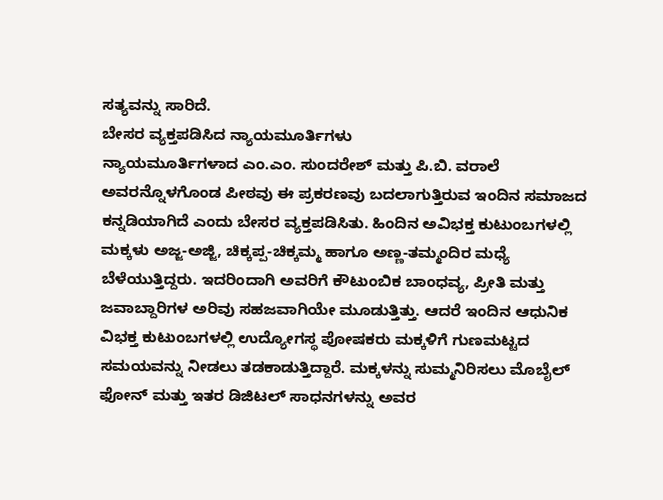ಸತ್ಯವನ್ನು ಸಾರಿದೆ.
ಬೇಸರ ವ್ಯಕ್ತಪಡಿಸಿದ ನ್ಯಾಯಮೂರ್ತಿಗಳು
ನ್ಯಾಯಮೂರ್ತಿಗಳಾದ ಎಂ.ಎಂ. ಸುಂದರೇಶ್ ಮತ್ತು ಪಿ.ಬಿ. ವರಾಲೆ ಅವರನ್ನೊಳಗೊಂಡ ಪೀಠವು ಈ ಪ್ರಕರಣವು ಬದಲಾಗುತ್ತಿರುವ ಇಂದಿನ ಸಮಾಜದ ಕನ್ನಡಿಯಾಗಿದೆ ಎಂದು ಬೇಸರ ವ್ಯಕ್ತಪಡಿಸಿತು. ಹಿಂದಿನ ಅವಿಭಕ್ತ ಕುಟುಂಬಗಳಲ್ಲಿ ಮಕ್ಕಳು ಅಜ್ಜ-ಅಜ್ಜಿ, ಚಿಕ್ಕಪ್ಪ-ಚಿಕ್ಕಮ್ಮ ಹಾಗೂ ಅಣ್ಣ-ತಮ್ಮಂದಿರ ಮಧ್ಯೆ ಬೆಳೆಯುತ್ತಿದ್ದರು. ಇದರಿಂದಾಗಿ ಅವರಿಗೆ ಕೌಟುಂಬಿಕ ಬಾಂಧವ್ಯ, ಪ್ರೀತಿ ಮತ್ತು ಜವಾಬ್ದಾರಿಗಳ ಅರಿವು ಸಹಜವಾಗಿಯೇ ಮೂಡುತ್ತಿತ್ತು. ಆದರೆ ಇಂದಿನ ಆಧುನಿಕ ವಿಭಕ್ತ ಕುಟುಂಬಗಳಲ್ಲಿ ಉದ್ಯೋಗಸ್ಥ ಪೋಷಕರು ಮಕ್ಕಳಿಗೆ ಗುಣಮಟ್ಟದ ಸಮಯವನ್ನು ನೀಡಲು ತಡಕಾಡುತ್ತಿದ್ದಾರೆ. ಮಕ್ಕಳನ್ನು ಸುಮ್ಮನಿರಿಸಲು ಮೊಬೈಲ್ ಫೋನ್ ಮತ್ತು ಇತರ ಡಿಜಿಟಲ್ ಸಾಧನಗಳನ್ನು ಅವರ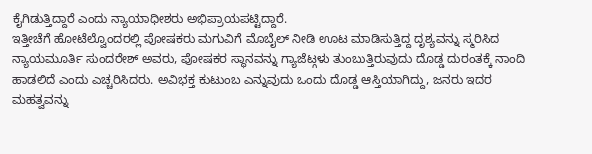ಕೈಗಿಡುತ್ತಿದ್ದಾರೆ ಎಂದು ನ್ಯಾಯಾಧೀಶರು ಅಭಿಪ್ರಾಯಪಟ್ಟಿದ್ದಾರೆ.
ಇತ್ತೀಚೆಗೆ ಹೋಟೆಲ್ವೊಂದರಲ್ಲಿ ಪೋಷಕರು ಮಗುವಿಗೆ ಮೊಬೈಲ್ ನೀಡಿ ಊಟ ಮಾಡಿಸುತ್ತಿದ್ದ ದೃಶ್ಯವನ್ನು ಸ್ಮರಿಸಿದ ನ್ಯಾಯಮೂರ್ತಿ ಸುಂದರೇಶ್ ಅವರು, ಪೋಷಕರ ಸ್ಥಾನವನ್ನು ಗ್ಯಾಜೆಟ್ಗಳು ತುಂಬುತ್ತಿರುವುದು ದೊಡ್ಡ ದುರಂತಕ್ಕೆ ನಾಂದಿ ಹಾಡಲಿದೆ ಎಂದು ಎಚ್ಚರಿಸಿದರು. ಅವಿಭಕ್ತ ಕುಟುಂಬ ಎನ್ನುವುದು ಒಂದು ದೊಡ್ಡ ಆಸ್ತಿಯಾಗಿದ್ದು, ಜನರು ಇದರ ಮಹತ್ವವನ್ನು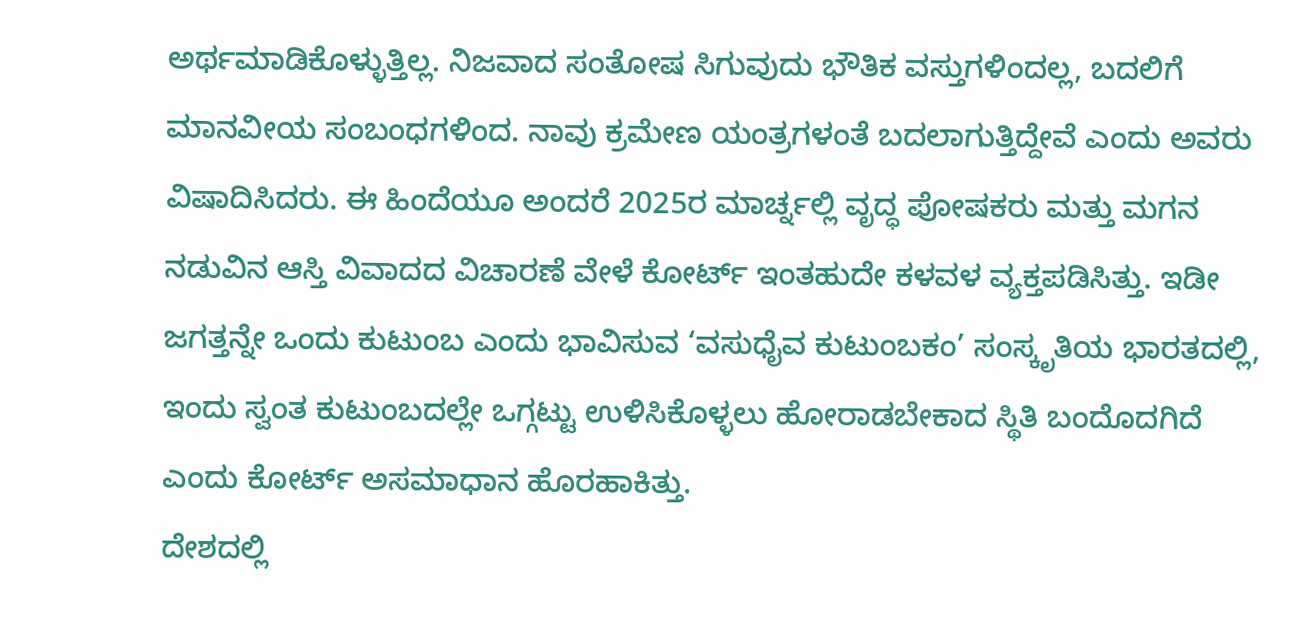ಅರ್ಥಮಾಡಿಕೊಳ್ಳುತ್ತಿಲ್ಲ. ನಿಜವಾದ ಸಂತೋಷ ಸಿಗುವುದು ಭೌತಿಕ ವಸ್ತುಗಳಿಂದಲ್ಲ, ಬದಲಿಗೆ ಮಾನವೀಯ ಸಂಬಂಧಗಳಿಂದ. ನಾವು ಕ್ರಮೇಣ ಯಂತ್ರಗಳಂತೆ ಬದಲಾಗುತ್ತಿದ್ದೇವೆ ಎಂದು ಅವರು ವಿಷಾದಿಸಿದರು. ಈ ಹಿಂದೆಯೂ ಅಂದರೆ 2025ರ ಮಾರ್ಚ್ನಲ್ಲಿ ವೃದ್ಧ ಪೋಷಕರು ಮತ್ತು ಮಗನ ನಡುವಿನ ಆಸ್ತಿ ವಿವಾದದ ವಿಚಾರಣೆ ವೇಳೆ ಕೋರ್ಟ್ ಇಂತಹುದೇ ಕಳವಳ ವ್ಯಕ್ತಪಡಿಸಿತ್ತು. ಇಡೀ ಜಗತ್ತನ್ನೇ ಒಂದು ಕುಟುಂಬ ಎಂದು ಭಾವಿಸುವ ‘ವಸುಧೈವ ಕುಟುಂಬಕಂ’ ಸಂಸ್ಕೃತಿಯ ಭಾರತದಲ್ಲಿ, ಇಂದು ಸ್ವಂತ ಕುಟುಂಬದಲ್ಲೇ ಒಗ್ಗಟ್ಟು ಉಳಿಸಿಕೊಳ್ಳಲು ಹೋರಾಡಬೇಕಾದ ಸ್ಥಿತಿ ಬಂದೊದಗಿದೆ ಎಂದು ಕೋರ್ಟ್ ಅಸಮಾಧಾನ ಹೊರಹಾಕಿತ್ತು.
ದೇಶದಲ್ಲಿ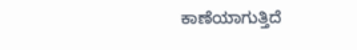ಕಾಣೆಯಾಗುತ್ತಿದೆ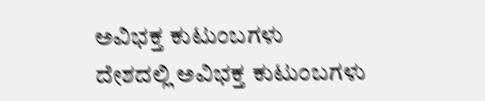ಅವಿಭಕ್ತ ಕುಟುಂಬಗಳು
ದೇಶದಲ್ಲಿ ಅವಿಭಕ್ತ ಕುಟುಂಬಗಳು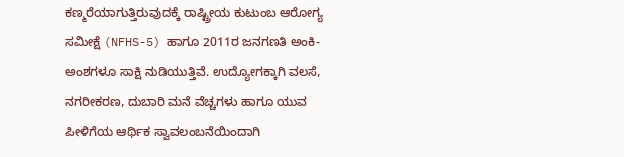ಕಣ್ಮರೆಯಾಗುತ್ತಿರುವುದಕ್ಕೆ ರಾಷ್ಟ್ರೀಯ ಕುಟುಂಬ ಆರೋಗ್ಯ ಸಮೀಕ್ಷೆ (NFHS-5) ಹಾಗೂ 2011ರ ಜನಗಣತಿ ಅಂಕಿ-ಅಂಶಗಳೂ ಸಾಕ್ಷಿ ನುಡಿಯುತ್ತಿವೆ. ಉದ್ಯೋಗಕ್ಕಾಗಿ ವಲಸೆ, ನಗರೀಕರಣ, ದುಬಾರಿ ಮನೆ ವೆಚ್ಚಗಳು ಹಾಗೂ ಯುವ ಪೀಳಿಗೆಯ ಆರ್ಥಿಕ ಸ್ವಾವಲಂಬನೆಯಿಂದಾಗಿ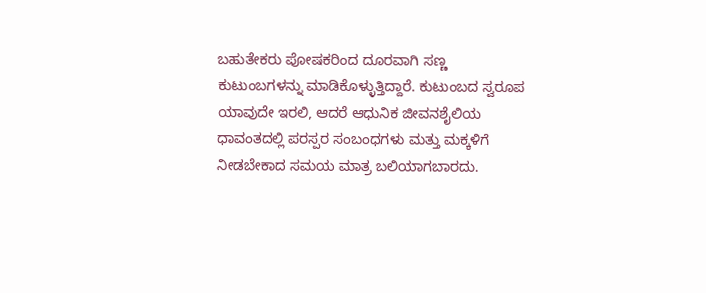ಬಹುತೇಕರು ಪೋಷಕರಿಂದ ದೂರವಾಗಿ ಸಣ್ಣ ಕುಟುಂಬಗಳನ್ನು ಮಾಡಿಕೊಳ್ಳುತ್ತಿದ್ದಾರೆ. ಕುಟುಂಬದ ಸ್ವರೂಪ ಯಾವುದೇ ಇರಲಿ, ಆದರೆ ಆಧುನಿಕ ಜೀವನಶೈಲಿಯ ಧಾವಂತದಲ್ಲಿ ಪರಸ್ಪರ ಸಂಬಂಧಗಳು ಮತ್ತು ಮಕ್ಕಳಿಗೆ ನೀಡಬೇಕಾದ ಸಮಯ ಮಾತ್ರ ಬಲಿಯಾಗಬಾರದು.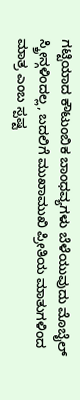ಗಟ್ಟಿಯಾದ ಕೌಟುಂಬಿಕ ಬಾಂಧವ್ಯಗಳು ಬೆಳೆಯುವುದು ಮೊಬೈಲ್ ಸ್ಕ್ರೀನ್ಗಳಿಂದಲ್ಲ, ಬದಲಿಗೆ ಮುಖಾಮುಖಿ ಪ್ರೀತಿಯ ಮಾತುಗಳಿಂದ ಮಾತ್ರ ಎಂಬ ಸ್ಪಷ್ಟ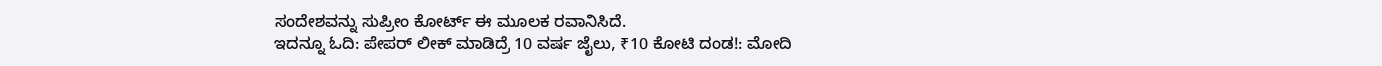ಸಂದೇಶವನ್ನು ಸುಪ್ರೀಂ ಕೋರ್ಟ್ ಈ ಮೂಲಕ ರವಾನಿಸಿದೆ.
ಇದನ್ನೂ ಓದಿ: ಪೇಪರ್ ಲೀಕ್ ಮಾಡಿದ್ರೆ 10 ವರ್ಷ ಜೈಲು, ₹10 ಕೋಟಿ ದಂಡ!: ಮೋದಿ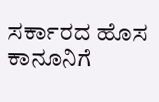ಸರ್ಕಾರದ ಹೊಸ ಕಾನೂನಿಗೆ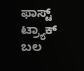ಫಾಸ್ಟ್ ಟ್ರ್ಯಾಕ್ ಬಲ